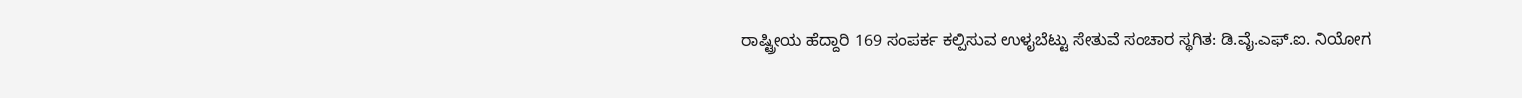ರಾಷ್ಟ್ರೀಯ ಹೆದ್ದಾರಿ 169 ಸಂಪರ್ಕ ಕಲ್ಪಿಸುವ ಉಳೖಬೆಟ್ಟು ಸೇತುವೆ ಸಂಚಾರ ಸ್ಥಗಿತ: ಡಿ.ವೈ.ಎಫ್.ಐ. ನಿಯೋಗ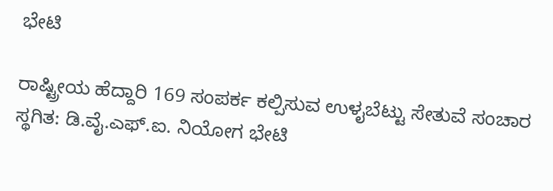ಭೇಟಿ

ರಾಷ್ಟ್ರೀಯ ಹೆದ್ದಾರಿ 169 ಸಂಪರ್ಕ ಕಲ್ಪಿಸುವ ಉಳೖಬೆಟ್ಟು ಸೇತುವೆ ಸಂಚಾರ ಸ್ಥಗಿತ: ಡಿ.ವೈ.ಎಫ್.ಐ. ನಿಯೋಗ ಭೇಟಿ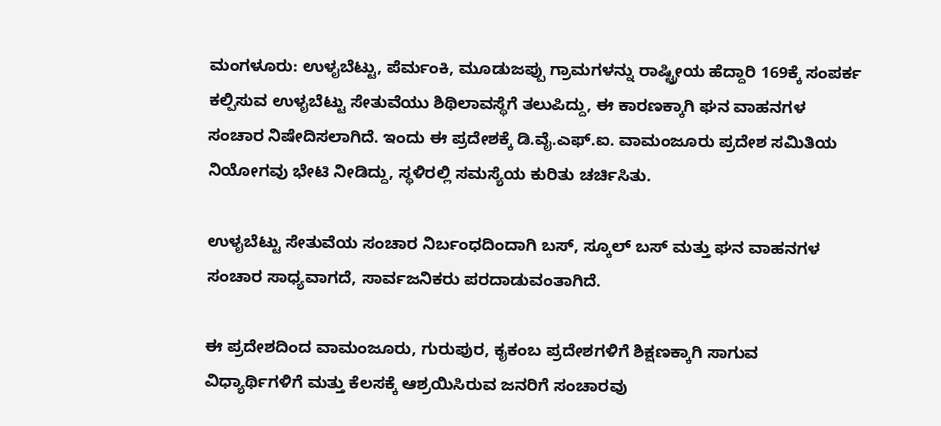ಮಂಗಳೂರು: ಉಳೖಬೆಟ್ಟು, ಪೆರ್ಮಂಕಿ, ಮೂಡುಜಪ್ಪು ಗ್ರಾಮಗಳನ್ನು ರಾಷ್ಟ್ರೀಯ ಹೆದ್ದಾರಿ 169ಕ್ಕೆ ಸಂಪರ್ಕ ಕಲ್ಪಿಸುವ ಉಳೖಬೆಟ್ಟು ಸೇತುವೆಯು ಶಿಥಿಲಾವಸ್ಥೆಗೆ ತಲುಪಿದ್ದು, ಈ ಕಾರಣಕ್ಕಾಗಿ ಘನ ವಾಹನಗಳ ಸಂಚಾರ ನಿಷೇದಿಸಲಾಗಿದೆ. ಇಂದು ಈ ಪ್ರದೇಶಕ್ಕೆ ಡಿ.ವೈ.ಎಫ್.ಐ. ವಾಮಂಜೂರು ಪ್ರದೇಶ ಸಮಿತಿಯ ನಿಯೋಗವು ಭೇಟಿ ನೀಡಿದ್ದು, ಸ್ಥಳಿರಲ್ಲಿ ಸಮಸ್ಯೆಯ ಕುರಿತು ಚರ್ಚಿಸಿತು.

ಉಳೖಬೆಟ್ಟು ಸೇತುವೆಯ ಸಂಚಾರ ನಿರ್ಬಂಧದಿಂದಾಗಿ ಬಸ್, ಸ್ಕೂಲ್ ಬಸ್ ಮತ್ತು ಘನ ವಾಹನಗಳ ಸಂಚಾರ ಸಾಧ್ಯವಾಗದೆ, ಸಾರ್ವಜನಿಕರು ಪರದಾಡುವಂತಾಗಿದೆ.

ಈ ಪ್ರದೇಶದಿಂದ ವಾಮಂಜೂರು, ಗುರುಪುರ, ಕೖಕಂಬ ಪ್ರದೇಶಗಳಿಗೆ ಶಿಕ್ಷಣಕ್ಕಾಗಿ ಸಾಗುವ ವಿಧ್ಯಾರ್ಥಿಗಳಿಗೆ ಮತ್ತು ಕೆಲಸಕ್ಕೆ ಆಶ್ರಯಿಸಿರುವ ಜನರಿಗೆ ಸಂಚಾರವು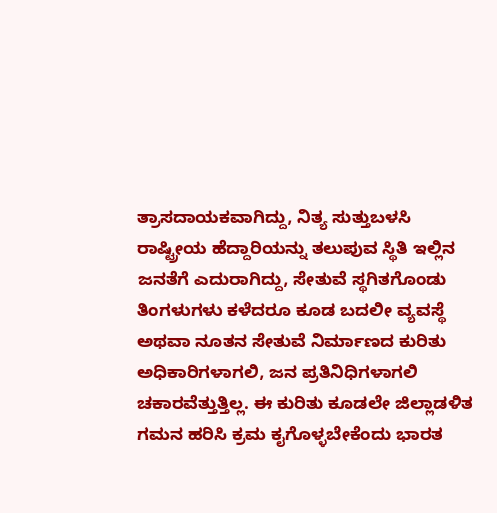ತ್ರಾಸದಾಯಕವಾಗಿದ್ದು, ನಿತ್ಯ ಸುತ್ತುಬಳಸಿ ರಾಷ್ಟ್ರೀಯ ಹೆದ್ದಾರಿಯನ್ನು ತಲುಪುವ ಸ್ಥಿತಿ ಇಲ್ಲಿನ ಜನತೆಗೆ ಎದುರಾಗಿದ್ದು, ಸೇತುವೆ ಸ್ಥಗಿತಗೊಂಡು ತಿಂಗಳುಗಳು ಕಳೆದರೂ ಕೂಡ ಬದಲೀ ವ್ಯವಸ್ಥೆ ಅಥವಾ ನೂತನ ಸೇತುವೆ ನಿರ್ಮಾಣದ ಕುರಿತು ಅಧಿಕಾರಿಗಳಾಗಲಿ, ಜನ ಪ್ರತಿನಿಧಿಗಳಾಗಲಿ ಚಕಾರವೆತ್ತುತ್ತಿಲ್ಲ. ಈ ಕುರಿತು ಕೂಡಲೇ ಜಿಲ್ಲಾಡಳಿತ ಗಮನ ಹರಿಸಿ ಕ್ರಮ ಕೖಗೊಳ್ಳಬೇಕೆಂದು ಭಾರತ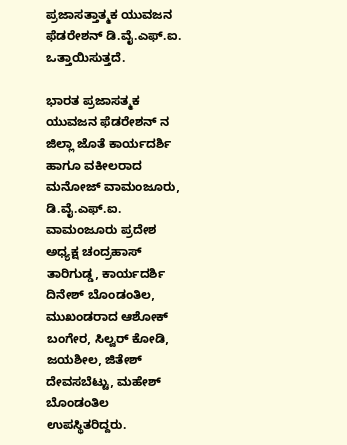ಪ್ರಜಾಸತ್ತಾತ್ಮಕ ಯುವಜನ ಫೆಡರೇಶನ್ ಡಿ.ವೈ.ಎಫ್.ಐ. ಒತ್ತಾಯಿಸುತ್ತದೆ.

ಭಾರತ ಪ್ರಜಾಸತ್ಮಕ ಯುವಜನ ಫೆಡರೇಶನ್ ನ ಜಿಲ್ಲಾ ಜೊತೆ ಕಾರ್ಯದರ್ಶಿ ಹಾಗೂ ವಕೀಲರಾದ ಮನೋಜ್ ವಾಮಂಜೂರು, ಡಿ.ವೈ.ಎಫ್.ಐ. ವಾಮಂಜೂರು ಪ್ರದೇಶ ಅಧ್ಯಕ್ಷ ಚಂದ್ರಹಾಸ್ ತಾರಿಗುಡ್ಡ, ಕಾರ್ಯದರ್ಶಿ ದಿನೇಶ್ ಬೊಂಡಂತಿಲ, ಮುಖಂಡರಾದ ಆಶೋಕ್ ಬಂಗೇರ, ಸಿಲ್ವರ್ ಕೋಡಿ, ಜಯಶೀಲ, ಜಿತೇಶ್ ದೇವಸಬೆಟ್ಟು, ಮಹೇಶ್ ಬೊಂಡಂತಿಲ ಉಪಸ್ಥಿತರಿದ್ದರು.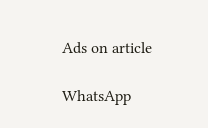Ads on article

WhatsApp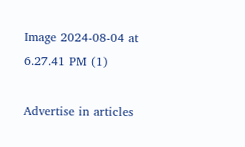Image 2024-08-04 at 6.27.41 PM (1)

Advertise in articles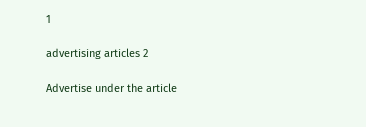1

advertising articles 2

Advertise under the article